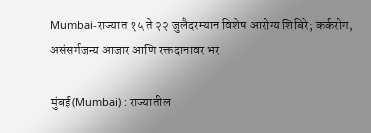Mumbai-राज्यात १५ ते २२ जुलैदरम्यान विशेष आरोग्य शिबिरे; कर्करोग, असंसर्गजन्य आजार आणि रक्तदानावर भर

मुंबई(Mumbai) : राज्यातील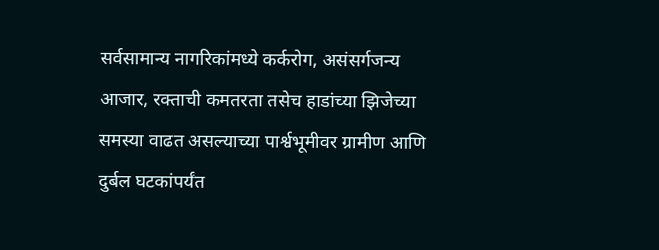सर्वसामान्य नागरिकांमध्ये कर्करोग, असंसर्गजन्य आजार, रक्ताची कमतरता तसेच हाडांच्या झिजेच्या समस्या वाढत असल्याच्या पार्श्वभूमीवर ग्रामीण आणि दुर्बल घटकांपर्यंत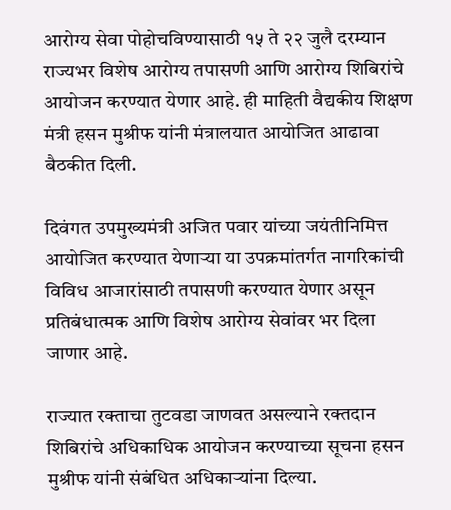आरोग्य सेवा पोहोचविण्यासाठी १५ ते २२ जुलै दरम्यान राज्यभर विशेष आरोग्य तपासणी आणि आरोग्य शिबिरांचे आयोजन करण्यात येणार आहे. ही माहिती वैद्यकीय शिक्षण मंत्री हसन मुश्रीफ यांनी मंत्रालयात आयोजित आढावा बैठकीत दिली.

दिवंगत उपमुख्यमंत्री अजित पवार यांच्या जयंतीनिमित्त आयोजित करण्यात येणाऱ्या या उपक्रमांतर्गत नागरिकांची विविध आजारांसाठी तपासणी करण्यात येणार असून प्रतिबंधात्मक आणि विशेष आरोग्य सेवांवर भर दिला जाणार आहे.

राज्यात रक्ताचा तुटवडा जाणवत असल्याने रक्तदान शिबिरांचे अधिकाधिक आयोजन करण्याच्या सूचना हसन मुश्रीफ यांनी संबंधित अधिकाऱ्यांना दिल्या.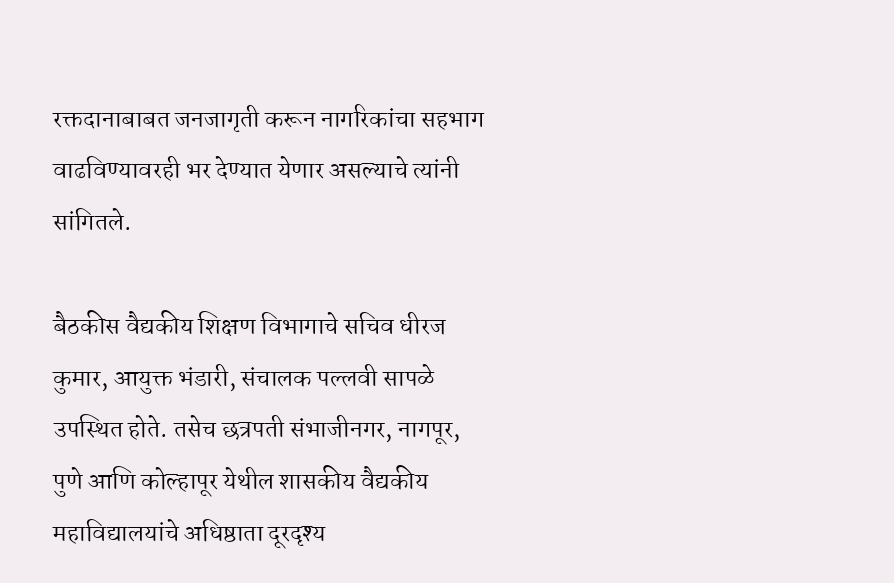रक्तदानाबाबत जनजागृती करून नागरिकांचा सहभाग वाढविण्यावरही भर देण्यात येणार असल्याचे त्यांनी सांगितले.

बैठकीस वैद्यकीय शिक्षण विभागाचे सचिव धीरज कुमार, आयुक्त भंडारी, संचालक पल्लवी सापळे उपस्थित होते. तसेच छत्रपती संभाजीनगर, नागपूर, पुणे आणि कोल्हापूर येथील शासकीय वैद्यकीय महाविद्यालयांचे अधिष्ठाता दूरदृश्य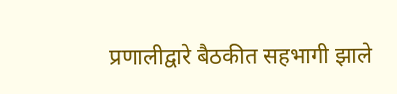प्रणालीद्वारे बैठकीत सहभागी झाले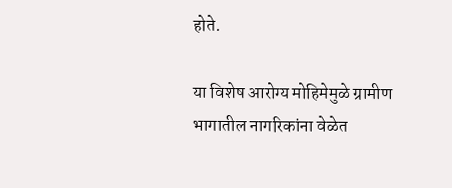होते.

या विशेष आरोग्य मोहिमेमुळे ग्रामीण भागातील नागरिकांना वेळेत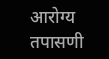आरोग्य तपासणी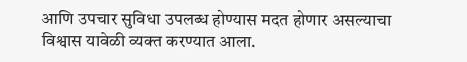आणि उपचार सुविधा उपलब्ध होण्यास मदत होणार असल्याचा विश्वास यावेळी व्यक्त करण्यात आला.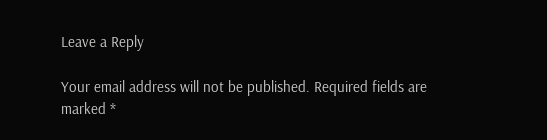Leave a Reply

Your email address will not be published. Required fields are marked *